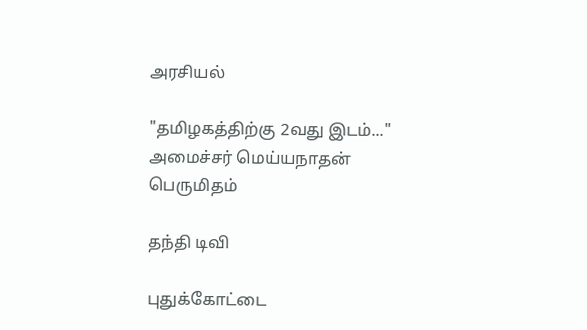அரசியல்

"தமிழகத்திற்கு 2வது இடம்..." அமைச்சர் மெய்யநாதன் பெருமிதம்

தந்தி டிவி

புதுக்கோட்டை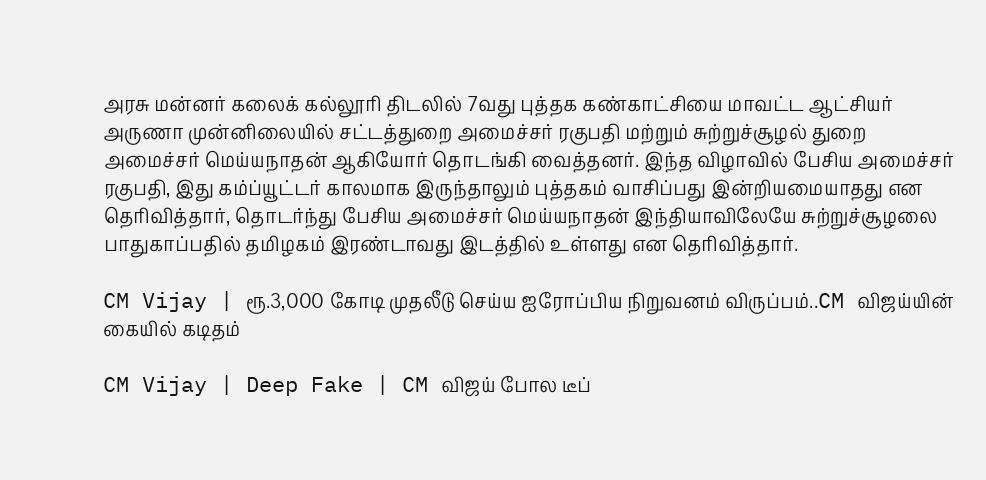அரசு மன்னர் கலைக் கல்லூரி திடலில் 7வது புத்தக கண்காட்சியை மாவட்ட ஆட்சியர் அருணா முன்னிலையில் சட்டத்துறை அமைச்சர் ரகுபதி மற்றும் சுற்றுச்சூழல் துறை அமைச்சர் மெய்யநாதன் ஆகியோர் தொடங்கி வைத்தனர். இந்த விழாவில் பேசிய அமைச்சர் ரகுபதி, இது கம்ப்யூட்டர் காலமாக இருந்தாலும் புத்தகம் வாசிப்பது இன்றியமையாதது என தெரிவித்தார், தொடர்ந்து பேசிய அமைச்சர் மெய்யநாதன் இந்தியாவிலேயே சுற்றுச்சூழலை பாதுகாப்பதில் தமிழகம் இரண்டாவது இடத்தில் உள்ளது என தெரிவித்தார்.

CM Vijay | ரூ.3,000 கோடி முதலீடு செய்ய ஐரோப்பிய நிறுவனம் விருப்பம்..CM விஜய்யின் கையில் கடிதம்

CM Vijay | Deep Fake | CM விஜய் போல டீப்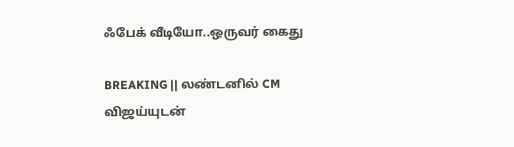ஃபேக் வீடியோ..ஒருவர் கைது

BREAKING || லண்டனில் CM விஜய்யுடன்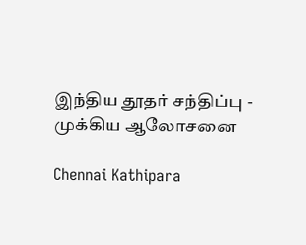இந்திய தூதர் சந்திப்பு - முக்கிய ஆலோசனை

Chennai Kathipara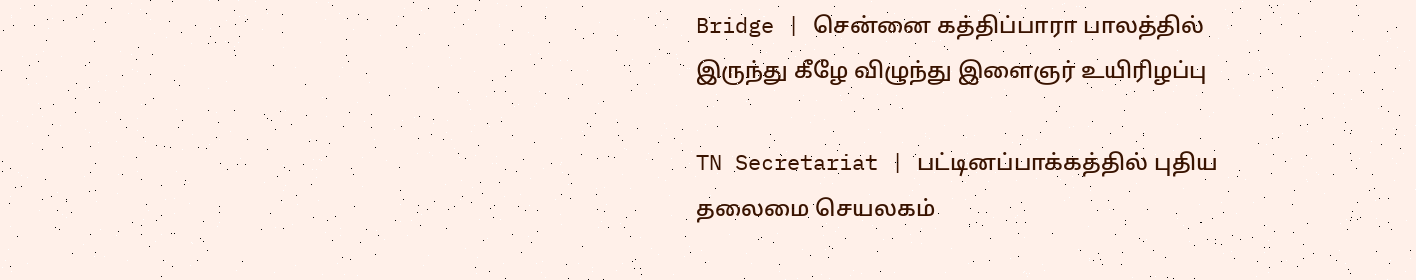Bridge | சென்னை கத்திப்பாரா பாலத்தில் இருந்து கீழே விழுந்து இளைஞர் உயிரிழப்பு

TN Secretariat | பட்டினப்பாக்கத்தில் புதிய தலைமை செயலகம்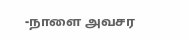-நாளை அவசர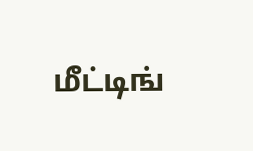மீட்டிங்